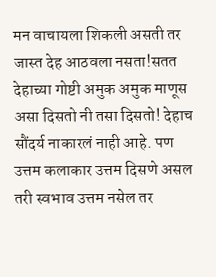मन वाचायला शिकली असती तर जास्त देह आठवला नसता!सतत देहाच्या गोष्टी अमुक अमुक माणूस असा दिसतो नी तसा दिसतो! देहाच सौंदर्य नाकारलं नाही आहे. पण उत्तम कलाकार उत्तम दिसणे असल तरी स्वभाव उत्तम नसेल तर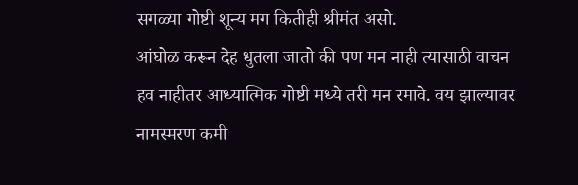सगळ्या गोष्टी शून्य मग कितीही श्रीमंत असो.
आंघोळ करून देह धुतला जातो की पण मन नाही त्यासाठी वाचन हव नाहीतर आध्यात्मिक गोष्टी मध्ये तरी मन रमावे. वय झाल्यावर नामस्मरण कमी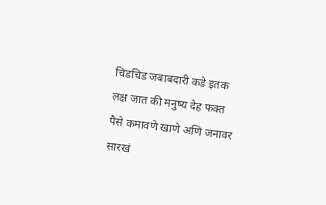चिडचिड जबाबदारी कडे इतक लक्ष जात की मनुष्य देह फक्त पैसे कमावणे खाणे अणि जनावर सारखं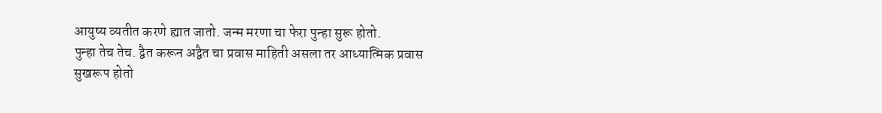आयुष्य व्यतीत करणे ह्यात जातो. जन्म मरणा चा फेरा पुन्हा सुरू होतो.
पुन्हा तेच तेच. द्वैत करून अद्वैत चा प्रवास माहिती असला तर आध्यात्मिक प्रवास सुखरूप होतो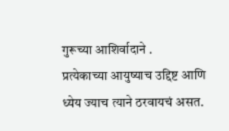गुरूच्या आशिर्वादाने .
प्रत्येकाच्या आयुष्याच उद्दिष्ट आणि ध्येय ज्याच त्याने ठरवायचं असत.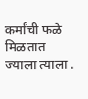कर्मांची फळे मिळतात ज्याला त्याला .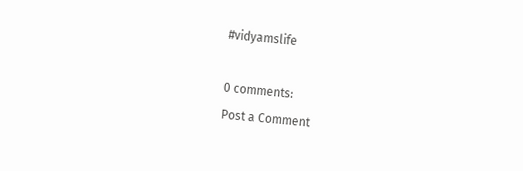#vidyamslife

0 comments:
Post a Comment